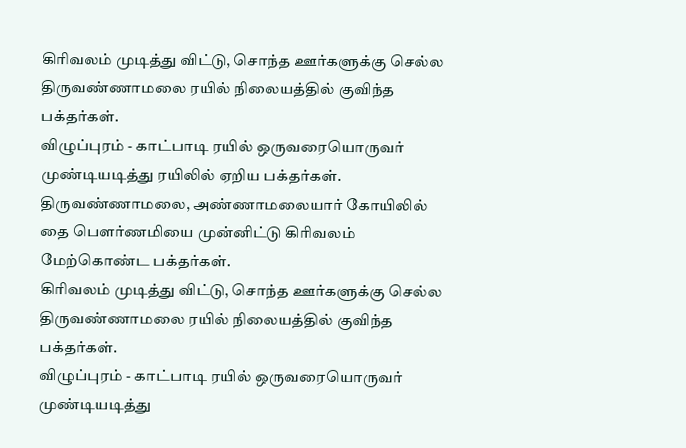கிரிவலம் முடித்து விட்டு, சொந்த ஊர்களுக்கு செல்ல திருவண்ணாமலை ரயில் நிலையத்தில் குவிந்த பக்தர்கள்.
விழுப்புரம் - காட்பாடி ரயில் ஒருவரையொருவர் முண்டியடித்து ரயிலில் ஏறிய பக்தர்கள்.
திருவண்ணாமலை, அண்ணாமலையார் கோயிலில் தை பௌர்ணமியை முன்னிட்டு கிரிவலம் மேற்கொண்ட பக்தர்கள்.
கிரிவலம் முடித்து விட்டு, சொந்த ஊர்களுக்கு செல்ல திருவண்ணாமலை ரயில் நிலையத்தில் குவிந்த பக்தர்கள்.
விழுப்புரம் - காட்பாடி ரயில் ஒருவரையொருவர் முண்டியடித்து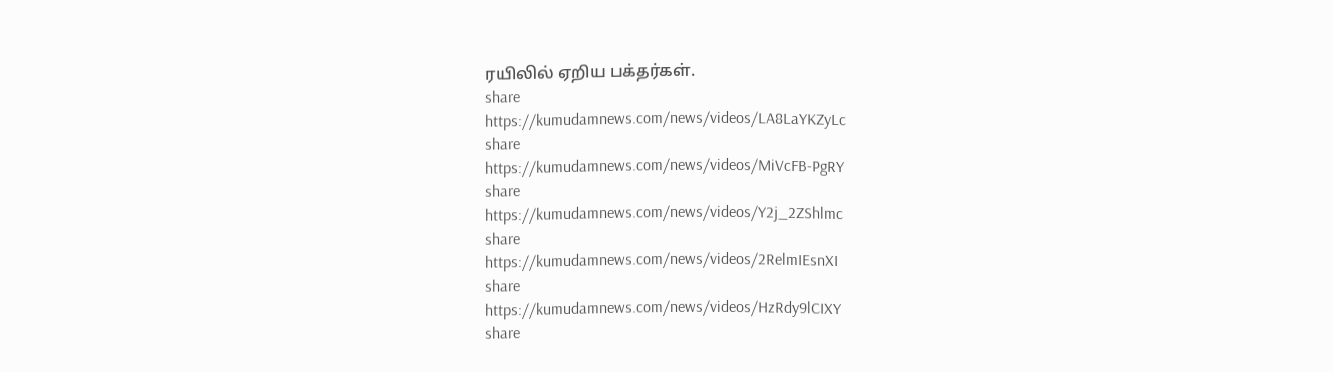ரயிலில் ஏறிய பக்தர்கள்.
share
https://kumudamnews.com/news/videos/LA8LaYKZyLc
share
https://kumudamnews.com/news/videos/MiVcFB-PgRY
share
https://kumudamnews.com/news/videos/Y2j_2ZShlmc
share
https://kumudamnews.com/news/videos/2RelmIEsnXI
share
https://kumudamnews.com/news/videos/HzRdy9lCIXY
share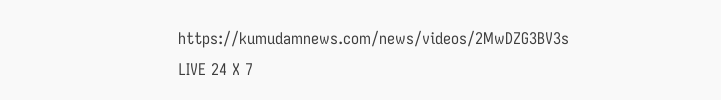https://kumudamnews.com/news/videos/2MwDZG3BV3s
LIVE 24 X 7